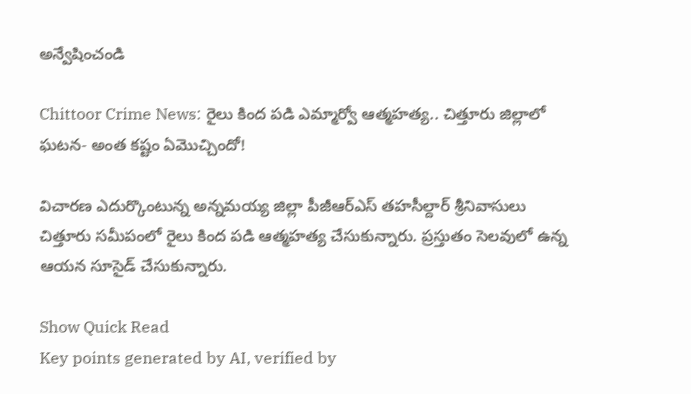అన్వేషించండి

Chittoor Crime News: రైలు కింద పడి ఎమ్మార్వో ఆత్మహత్య.. చిత్తూరు జిల్లాలో ఘటన- అంత కష్టం ఏమొచ్చిందో!

విచారణ ఎదుర్కొంటున్న అన్నమయ్య జిల్లా పీజీఆర్‌ఎస్ తహసీల్దార్ శ్రీనివాసులు చిత్తూరు సమీపంలో రైలు కింద పడి ఆత్మహత్య చేసుకున్నారు. ప్రస్తుతం సెలవులో ఉన్న ఆయన సూసైడ్ చేసుకున్నారు.

Show Quick Read
Key points generated by AI, verified by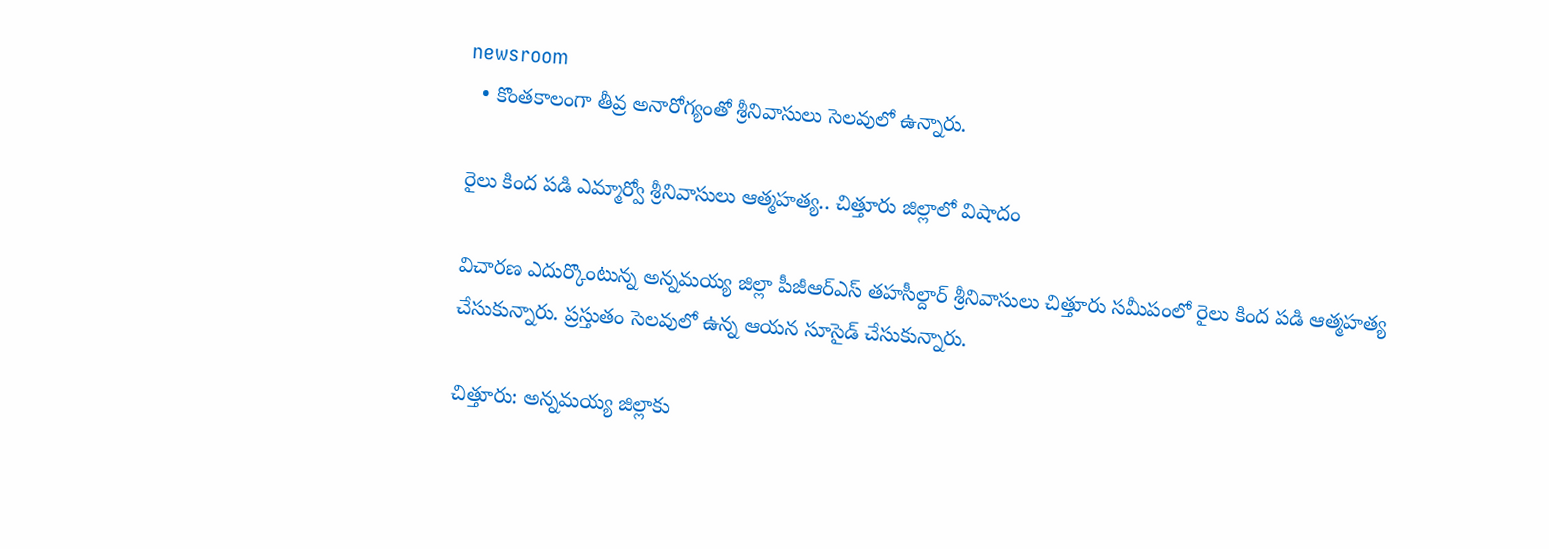newsroom
  • కొంతకాలంగా తీవ్ర అనారోగ్యంతో శ్రీనివాసులు సెలవులో ఉన్నారు.

రైలు కింద పడి ఎమ్మార్వో శ్రీనివాసులు ఆత్మహత్య.. చిత్తూరు జిల్లాలో విషాదం

విచారణ ఎదుర్కొంటున్న అన్నమయ్య జిల్లా పీజీఆర్‌ఎస్ తహసీల్దార్ శ్రీనివాసులు చిత్తూరు సమీపంలో రైలు కింద పడి ఆత్మహత్య చేసుకున్నారు. ప్రస్తుతం సెలవులో ఉన్న ఆయన సూసైడ్ చేసుకున్నారు.

చిత్తూరు: అన్నమయ్య జిల్లాకు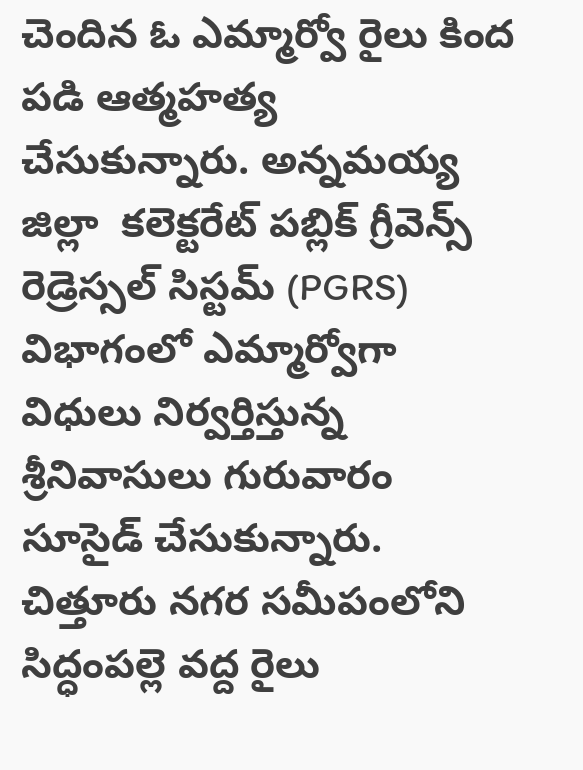చెందిన ఓ ఎమ్మార్వో రైలు కింద పడి ఆత్మహత్య చేసుకున్నారు. అన్నమయ్య జిల్లా  కలెక్టరేట్ పబ్లిక్ గ్రీవెన్స్ రెడ్రెస్సల్ సిస్టమ్ (PGRS) విభాగంలో ఎమ్మార్వోగా విధులు నిర్వర్తిస్తున్న శ్రీనివాసులు గురువారం సూసైడ్ చేసుకున్నారు. చిత్తూరు నగర సమీపంలోని సిద్ధంపల్లె వద్ద రైలు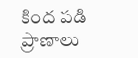కింద పడి ప్రాణాలు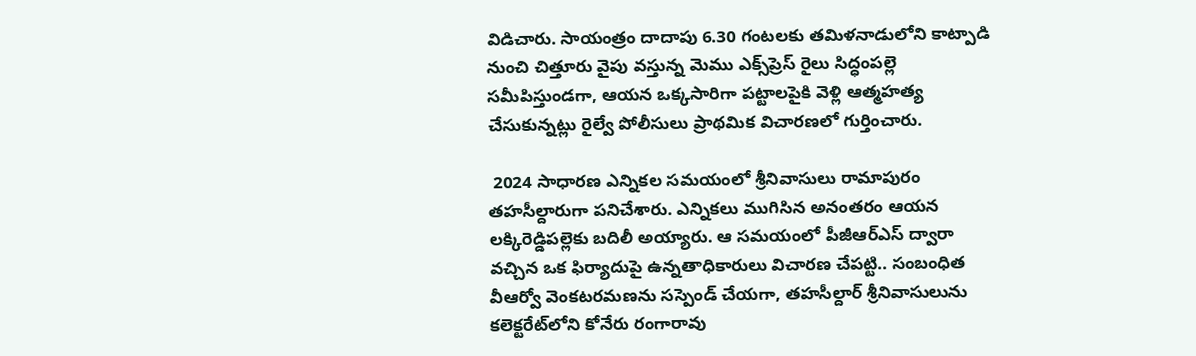విడిచారు. సాయంత్రం దాదాపు 6.30 గంటలకు తమిళనాడులోని కాట్పాడి నుంచి చిత్తూరు వైపు వస్తున్న మెము ఎక్స్‌ప్రెస్ రైలు సిద్ధంపల్లె సమీపిస్తుండగా, ఆయన ఒక్కసారిగా పట్టాలపైకి వెళ్లి ఆత్మహత్య చేసుకున్నట్లు రైల్వే పోలీసులు ప్రాథమిక విచారణలో గుర్తించారు.

 2024 సాధారణ ఎన్నికల సమయంలో శ్రీనివాసులు రామాపురం తహసీల్దారుగా పనిచేశారు. ఎన్నికలు ముగిసిన అనంతరం ఆయన లక్కిరెడ్డిపల్లెకు బదిలీ అయ్యారు. ఆ సమయంలో పీజీఆర్‌ఎస్ ద్వారా వచ్చిన ఒక ఫిర్యాదుపై ఉన్నతాధికారులు విచారణ చేపట్టి.. సంబంధిత వీఆర్వో వెంకటరమణను సస్పెండ్ చేయగా, తహసీల్దార్ శ్రీనివాసులును కలెక్టరేట్‌లోని కోనేరు రంగారావు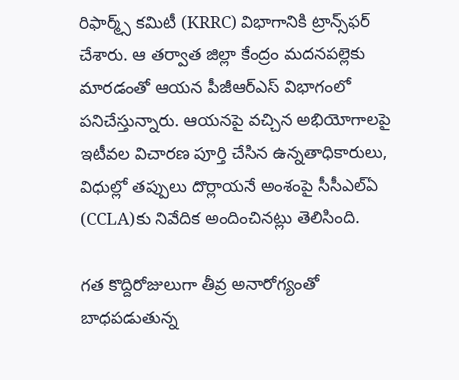రిఫార్మ్స్ కమిటీ (KRRC) విభాగానికి ట్రాన్స్‌ఫర్ చేశారు. ఆ తర్వాత జిల్లా కేంద్రం మదనపల్లెకు మారడంతో ఆయన పీజీఆర్‌ఎస్ విభాగంలో పనిచేస్తున్నారు. ఆయనపై వచ్చిన అభియోగాలపై ఇటీవల విచారణ పూర్తి చేసిన ఉన్నతాధికారులు, విధుల్లో తప్పులు దొర్లాయనే అంశంపై సీసీఎల్‌ఏ (CCLA)కు నివేదిక అందించినట్లు తెలిసింది.

గత కొద్దిరోజులుగా తీవ్ర అనారోగ్యంతో బాధపడుతున్న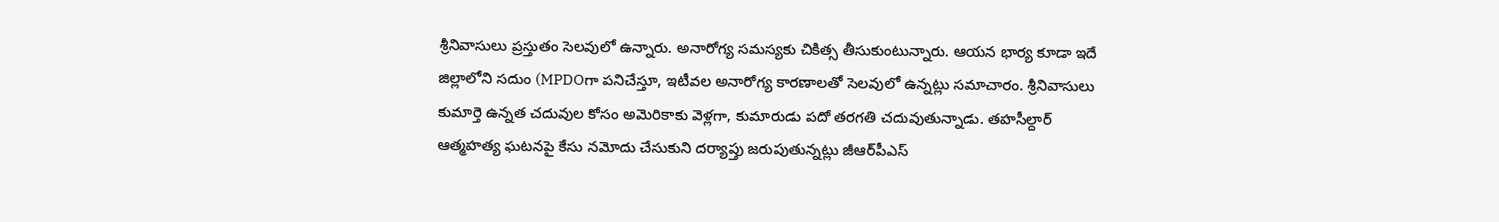శ్రీనివాసులు ప్రస్తుతం సెలవులో ఉన్నారు. అనారోగ్య సమస్యకు చికిత్స తీసుకుంటున్నారు. ఆయన భార్య కూడా ఇదే జిల్లాలోని సదుం (MPDOగా పనిచేస్తూ, ఇటీవల అనారోగ్య కారణాలతో సెలవులో ఉన్నట్లు సమాచారం. శ్రీనివాసులు కుమార్తె ఉన్నత చదువుల కోసం అమెరికాకు వెళ్లగా, కుమారుడు పదో తరగతి చదువుతున్నాడు. తహసీల్దార్ ఆత్మహత్య ఘటనపై కేసు నమోదు చేసుకుని దర్యాప్తు జరుపుతున్నట్లు జీఆర్‌పీఎస్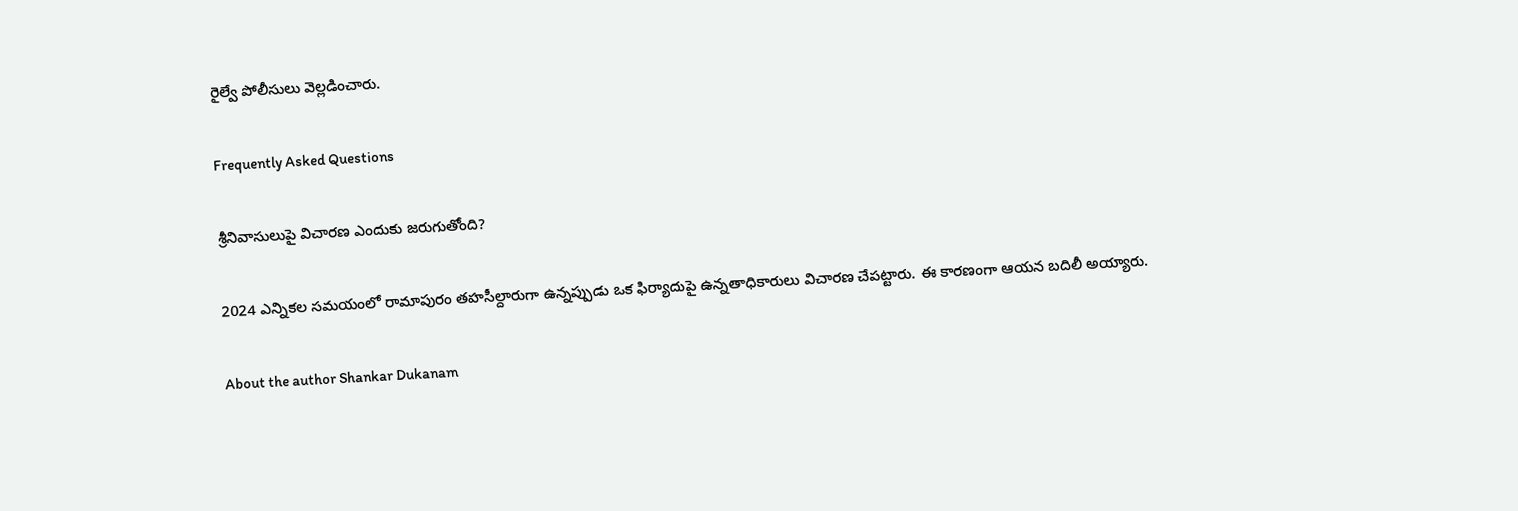రైల్వే పోలీసులు వెల్లడించారు.

Frequently Asked Questions

శ్రీనివాసులుపై విచారణ ఎందుకు జరుగుతోంది?

2024 ఎన్నికల సమయంలో రామాపురం తహసీల్దారుగా ఉన్నప్పుడు ఒక ఫిర్యాదుపై ఉన్నతాధికారులు విచారణ చేపట్టారు. ఈ కారణంగా ఆయన బదిలీ అయ్యారు.

About the author Shankar Dukanam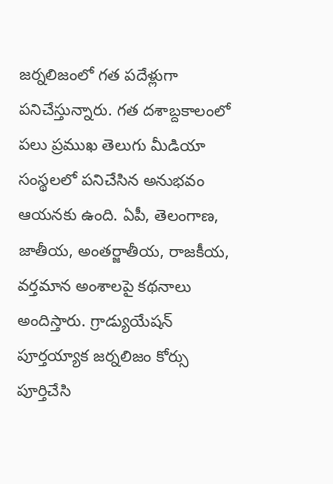జర్నలిజంలో గత పదేళ్లుగా పనిచేస్తున్నారు. గత దశాబ్దకాలంలో పలు ప్రముఖ తెలుగు మీడియా సంస్థలలో పనిచేసిన అనుభవం ఆయనకు ఉంది. ఏపీ, తెలంగాణ, జాతీయ, అంతర్జాతీయ, రాజకీయ, వర్తమాన అంశాలపై కథనాలు అందిస్తారు. గ్రాడ్యుయేషన్ పూర్తయ్యాక జర్నలిజం కోర్సు పూర్తిచేసి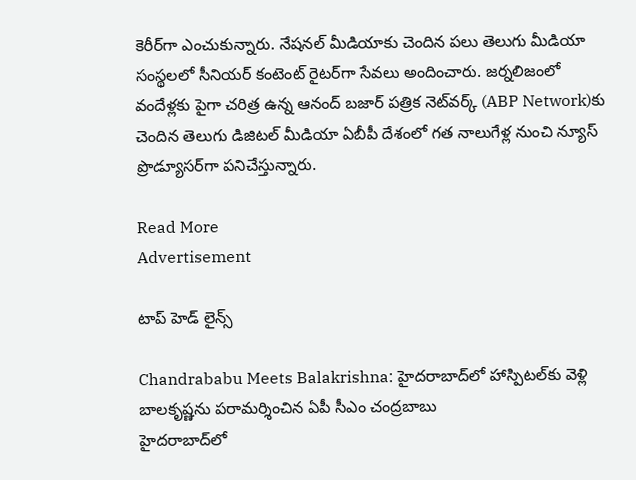కెరీర్‌గా ఎంచుకున్నారు. నేషనల్ మీడియాకు చెందిన పలు తెలుగు మీడియా సంస్థలలో సీనియర్ కంటెంట్ రైటర్‌గా సేవలు అందించారు. జర్నలిజంలో వందేళ్లకు పైగా చరిత్ర ఉన్న ఆనంద్ బజార్ పత్రిక నెట్‌వర్క్ (ABP Network)కు చెందిన తెలుగు డిజిటల్ మీడియా ఏబీపీ దేశంలో గత నాలుగేళ్ల నుంచి న్యూస్ ప్రొడ్యూసర్‌గా పనిచేస్తున్నారు.

Read More
Advertisement

టాప్ హెడ్ లైన్స్

Chandrababu Meets Balakrishna: హైదరాబాద్‌లో హాస్పిటల్‌కు వెళ్లి బాలకృష్ణను పరామర్శించిన ఏపీ సీఎం చంద్రబాబు
హైదరాబాద్‌లో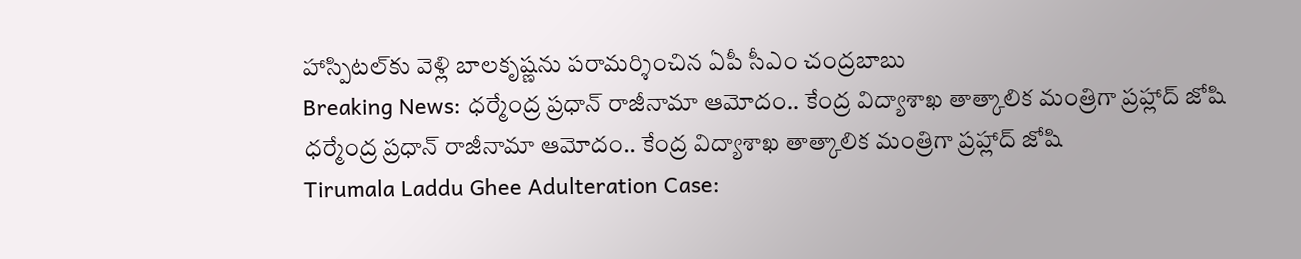హాస్పిటల్‌కు వెళ్లి బాలకృష్ణను పరామర్శించిన ఏపీ సీఎం చంద్రబాబు
Breaking News: ధర్మేంద్ర ప్రధాన్ రాజీనామా ఆమోదం.. కేంద్ర విద్యాశాఖ తాత్కాలిక మంత్రిగా ప్రహ్లాద్ జోషి
ధర్మేంద్ర ప్రధాన్ రాజీనామా ఆమోదం.. కేంద్ర విద్యాశాఖ తాత్కాలిక మంత్రిగా ప్రహ్లాద్ జోషి
Tirumala Laddu Ghee Adulteration Case: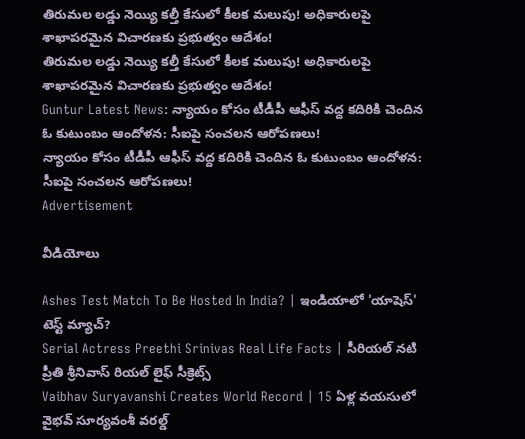తిరుమల లడ్డు నెయ్యి కల్తీ కేసులో కీలక మలుపు! అధికారులపై శాఖాపరమైన విచారణకు ప్రభుత్వం ఆదేశం!
తిరుమల లడ్డు నెయ్యి కల్తీ కేసులో కీలక మలుపు! అధికారులపై శాఖాపరమైన విచారణకు ప్రభుత్వం ఆదేశం!
Guntur Latest News: న్యాయం కోసం టీడీపీ ఆఫీస్‌ వద్ద కదిరికి చెందిన ఓ కుటుంబం ఆందోళన: సీఐపై సంచలన ఆరోపణలు!
న్యాయం కోసం టీడీపీ ఆఫీస్‌ వద్ద కదిరికి చెందిన ఓ కుటుంబం ఆందోళన: సీఐపై సంచలన ఆరోపణలు!
Advertisement

వీడియోలు

Ashes Test Match To Be Hosted In India? | ఇండియాలో 'యాషెస్' టెస్ట్ మ్యాచ్?
Serial Actress Preethi Srinivas Real Life Facts | సీరియల్ నటి ప్రీతి శ్రీనివాస్ రియల్ లైఫ్ సీక్రెట్స్
Vaibhav Suryavanshi Creates World Record | 15 ఏళ్ల వయసులో వైభవ్ సూర్యవంశీ వరల్డ్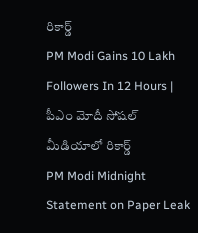రికార్డ్
PM Modi Gains 10 Lakh Followers In 12 Hours | పీఎం మోదీ సోషల్ మీడియాలో రికార్డ్
PM Modi Midnight Statement on Paper Leak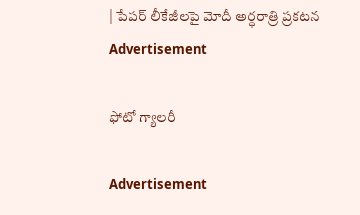| పేపర్ లీకేజీలపై మోదీ అర్ధరాత్రి ప్రకటన
Advertisement

ఫోటో గ్యాలరీ

Advertisement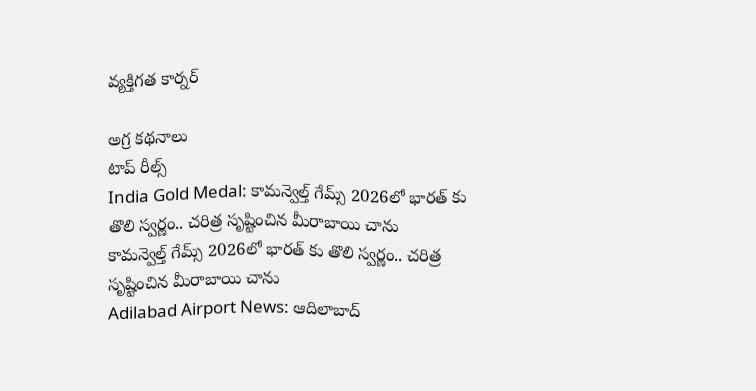వ్యక్తిగత కార్నర్

అగ్ర కథనాలు
టాప్ రీల్స్
India Gold Medal: కామన్వెల్త్ గేమ్స్ 2026లో భారత్ కు తొలి స్వర్ణం.. చరిత్ర సృష్టించిన మీరాబాయి చాను
కామన్వెల్త్ గేమ్స్ 2026లో భారత్ కు తొలి స్వర్ణం.. చరిత్ర సృష్టించిన మీరాబాయి చాను
Adilabad Airport News: ఆదిలాబాద్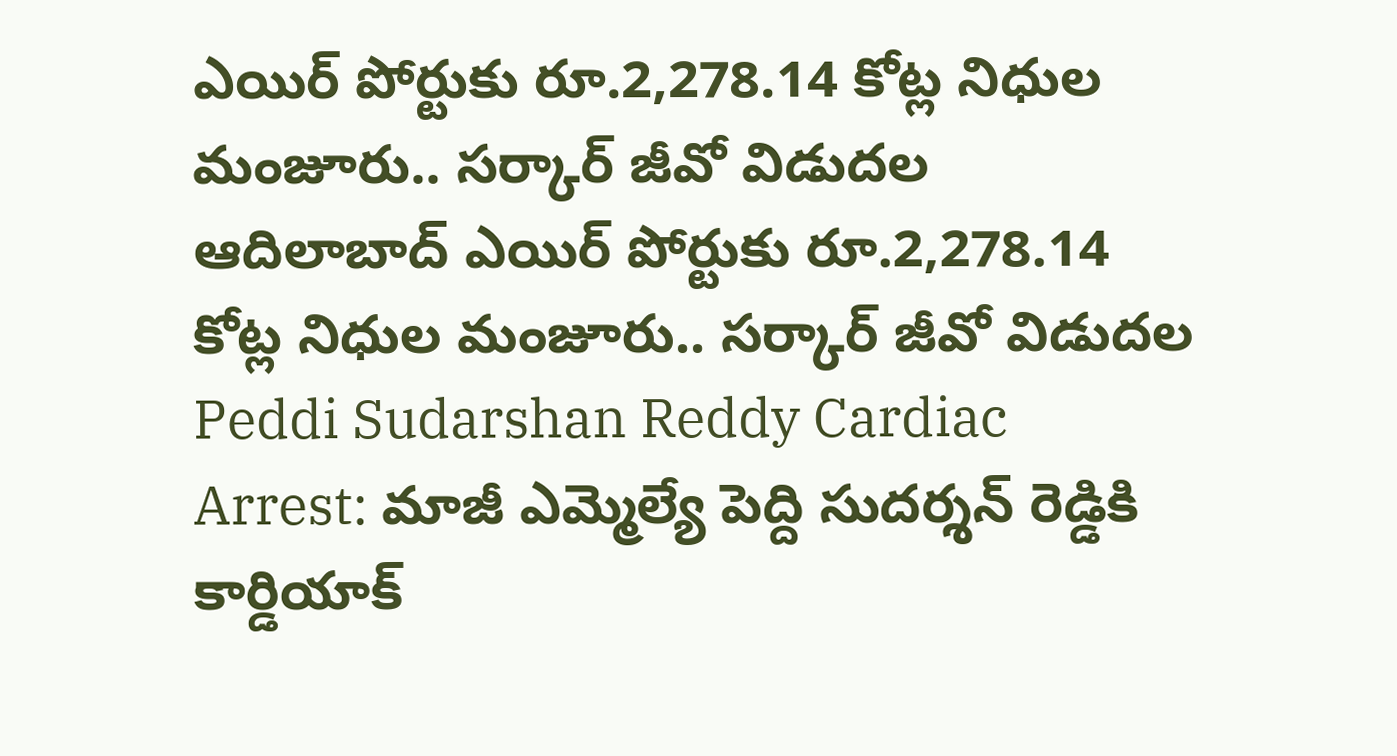ఎయిర్ పోర్టుకు రూ.2,278.14 కోట్ల నిధుల మంజూరు.. సర్కార్ జీవో విడుదల
ఆదిలాబాద్ ఎయిర్ పోర్టుకు రూ.2,278.14 కోట్ల నిధుల మంజూరు.. సర్కార్ జీవో విడుదల
Peddi Sudarshan Reddy Cardiac Arrest: మాజీ ఎమ్మెల్యే పెద్ది సుదర్శన్ రెడ్డికి కార్డియాక్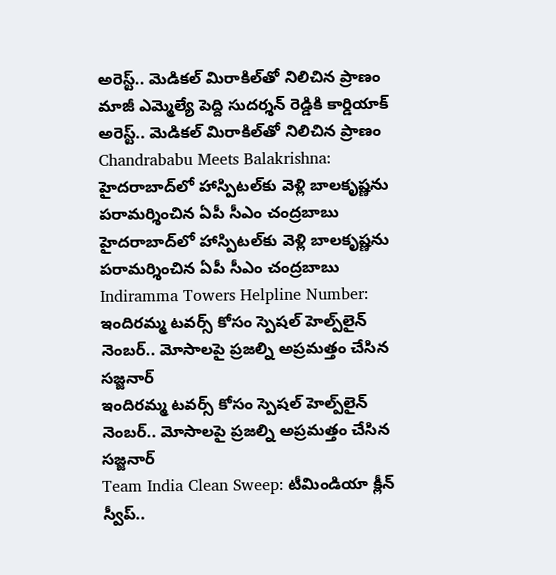అరెస్ట్.. మెడికల్ మిరాకిల్‌తో నిలిచిన ప్రాణం
మాజీ ఎమ్మెల్యే పెద్ది సుదర్శన్ రెడ్డికి కార్డియాక్ అరెస్ట్.. మెడికల్ మిరాకిల్‌తో నిలిచిన ప్రాణం
Chandrababu Meets Balakrishna: హైదరాబాద్‌లో హాస్పిటల్‌కు వెళ్లి బాలకృష్ణను పరామర్శించిన ఏపీ సీఎం చంద్రబాబు
హైదరాబాద్‌లో హాస్పిటల్‌కు వెళ్లి బాలకృష్ణను పరామర్శించిన ఏపీ సీఎం చంద్రబాబు
Indiramma Towers Helpline Number: ఇందిరమ్మ టవర్స్‌ కోసం స్పెషల్ హెల్ప్‌లైన్ నెంబర్.. మోసాలపై ప్రజల్ని అప్రమత్తం చేసిన సజ్జనార్
ఇందిరమ్మ టవర్స్‌ కోసం స్పెషల్ హెల్ప్‌లైన్ నెంబర్.. మోసాలపై ప్రజల్ని అప్రమత్తం చేసిన సజ్జనార్
Team India Clean Sweep: టీమిండియా క్లీన్ స్వీప్..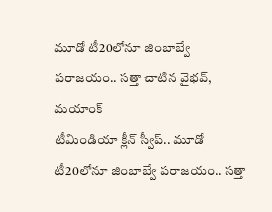మూడో టీ20లోనూ జింబాబ్వే ప‌రాజ‌యం.. స‌త్తా చాటిన వైభ‌వ్, మ‌యాంక్
టీమిండియా క్లీన్ స్వీప్.. మూడో టీ20లోనూ జింబాబ్వే ప‌రాజ‌యం.. స‌త్తా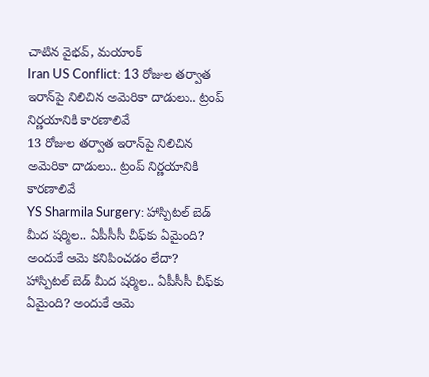చాటిన వైభ‌వ్, మ‌యాంక్
Iran US Conflict: 13 రోజుల తర్వాత ఇరాన్‌పై నిలిచిన అమెరికా దాడులు.. ట్రంప్ నిర్ణయానికి కారణాలివే
13 రోజుల తర్వాత ఇరాన్‌పై నిలిచిన అమెరికా దాడులు.. ట్రంప్ నిర్ణయానికి కారణాలివే
YS Sharmila Surgery: హాస్పిటల్ బెడ్ మీద షర్మిల.. ఏపీసీసీ చీఫ్‌కు ఏమైంది? అందుకే ఆమె కనిపించడం లేదా?
హాస్పిటల్ బెడ్ మీద షర్మిల.. ఏపీసీసీ చీఫ్‌కు ఏమైంది? అందుకే ఆమె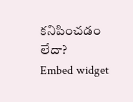కనిపించడం లేదా?
Embed widget